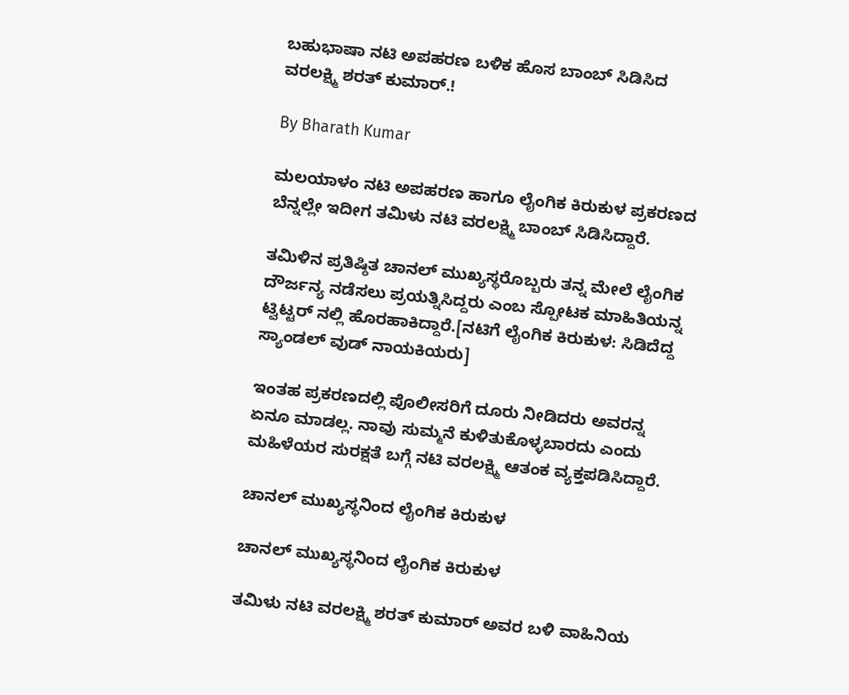ಬಹುಭಾಷಾ ನಟಿ ಅಪಹರಣ ಬಳಿಕ ಹೊಸ ಬಾಂಬ್ ಸಿಡಿಸಿದ ವರಲಕ್ಷ್ಮಿ ಶರತ್ ಕುಮಾರ್.!

By Bharath Kumar

ಮಲಯಾಳಂ ನಟಿ ಅಪಹರಣ ಹಾಗೂ ಲೈಂಗಿಕ ಕಿರುಕುಳ ಪ್ರಕರಣದ ಬೆನ್ನಲ್ಲೇ ಇದೀಗ ತಮಿಳು ನಟಿ ವರಲಕ್ಷ್ಮಿ ಬಾಂಬ್ ಸಿಡಿಸಿದ್ದಾರೆ.

ತಮಿಳಿನ ಪ್ರತಿಷ್ಠಿತ ಚಾನಲ್ ಮುಖ್ಯಸ್ಥರೊಬ್ಬರು ತನ್ನ ಮೇಲೆ ಲೈಂಗಿಕ ದೌರ್ಜನ್ಯ ನಡೆಸಲು ಪ್ರಯತ್ನಿಸಿದ್ದರು ಎಂಬ ಸ್ಪೋಟಕ ಮಾಹಿತಿಯನ್ನ ಟ್ವಿಟ್ಟರ್ ನಲ್ಲಿ ಹೊರಹಾಕಿದ್ದಾರೆ.[ನಟಿಗೆ ಲೈಂಗಿಕ ಕಿರುಕುಳ: ಸಿಡಿದೆದ್ದ ಸ್ಯಾಂಡಲ್ ವುಡ್ ನಾಯಕಿಯರು]

ಇಂತಹ ಪ್ರಕರಣದಲ್ಲಿ ಪೊಲೀಸರಿಗೆ ದೂರು ನೀಡಿದರು ಅವರನ್ನ ಏನೂ ಮಾಡಲ್ಲ. ನಾವು ಸುಮ್ಮನೆ ಕುಳಿತುಕೊಳ್ಳಬಾರದು ಎಂದು ಮಹಿಳೆಯರ ಸುರಕ್ಷತೆ ಬಗ್ಗೆ ನಟಿ ವರಲಕ್ಷ್ಮಿ ಆತಂಕ ವ್ಯಕ್ತಪಡಿಸಿದ್ದಾರೆ.

ಚಾನಲ್ ಮುಖ್ಯಸ್ಥನಿಂದ ಲೈಂಗಿಕ ಕಿರುಕುಳ

ಚಾನಲ್ ಮುಖ್ಯಸ್ಥನಿಂದ ಲೈಂಗಿಕ ಕಿರುಕುಳ

ತಮಿಳು ನಟಿ ವರಲಕ್ಷ್ಮಿ ಶರತ್ ಕುಮಾರ್ ಅವರ ಬಳಿ ವಾಹಿನಿಯ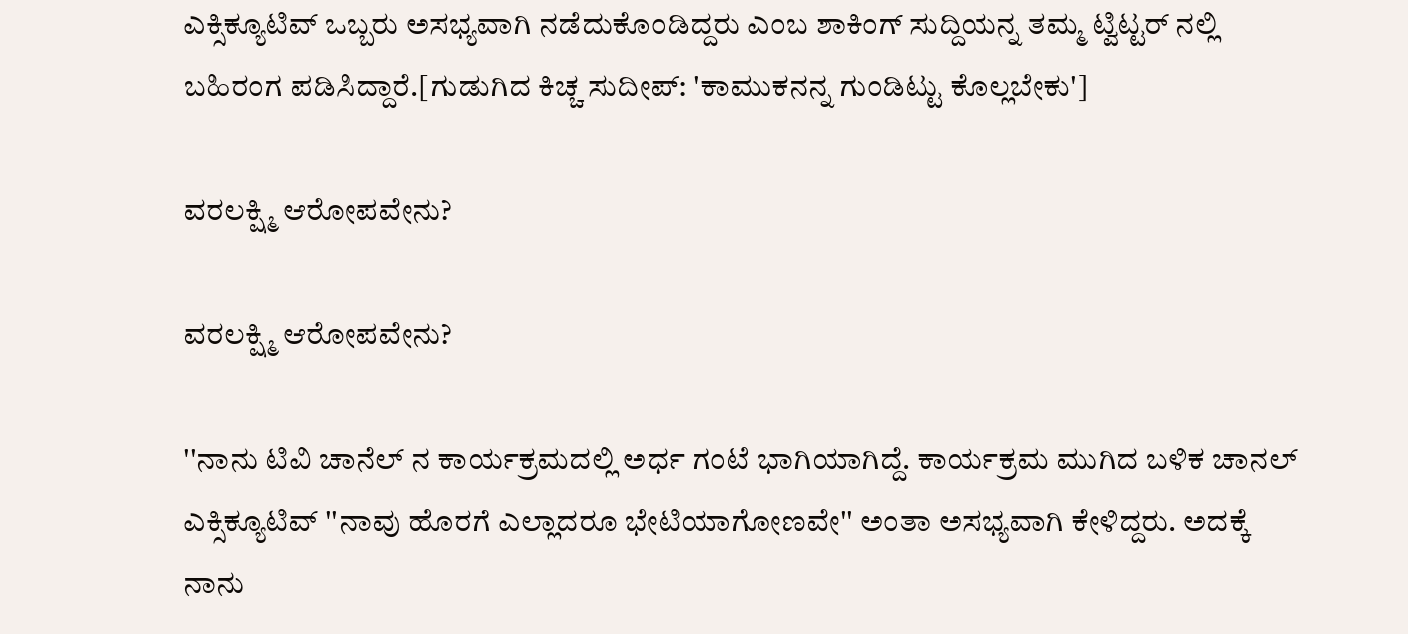ಎಕ್ಸಿಕ್ಯೂಟಿವ್ ಒಬ್ಬರು ಅಸಭ್ಯವಾಗಿ ನಡೆದುಕೊಂಡಿದ್ದರು ಎಂಬ ಶಾಕಿಂಗ್ ಸುದ್ದಿಯನ್ನ ತಮ್ಮ ಟ್ವಿಟ್ಟರ್ ನಲ್ಲಿ ಬಹಿರಂಗ ಪಡಿಸಿದ್ದಾರೆ.[ಗುಡುಗಿದ ಕಿಚ್ಚ ಸುದೀಪ್: 'ಕಾಮುಕನನ್ನ ಗುಂಡಿಟ್ಟು ಕೊಲ್ಲಬೇಕು']

ವರಲಕ್ಷ್ಮಿ ಆರೋಪವೇನು?

ವರಲಕ್ಷ್ಮಿ ಆರೋಪವೇನು?

''ನಾನು ಟಿವಿ ಚಾನೆಲ್ ನ ಕಾರ್ಯಕ್ರಮದಲ್ಲಿ ಅರ್ಧ ಗಂಟೆ ಭಾಗಿಯಾಗಿದ್ದೆ. ಕಾರ್ಯಕ್ರಮ ಮುಗಿದ ಬಳಿಕ ಚಾನಲ್ ಎಕ್ಸಿಕ್ಯೂಟಿವ್ ''ನಾವು ಹೊರಗೆ ಎಲ್ಲಾದರೂ ಭೇಟಿಯಾಗೋಣವೇ'' ಅಂತಾ ಅಸಭ್ಯವಾಗಿ ಕೇಳಿದ್ದರು. ಅದಕ್ಕೆ ನಾನು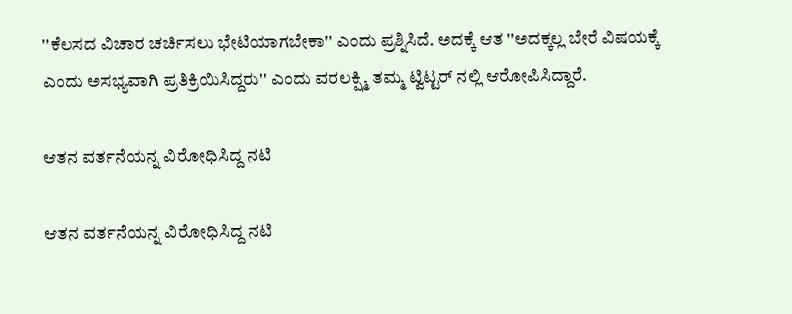''ಕೆಲಸದ ವಿಚಾರ ಚರ್ಚಿಸಲು ಭೇಟಿಯಾಗಬೇಕಾ'' ಎಂದು ಪ್ರಶ್ನಿಸಿದೆ. ಅದಕ್ಕೆ ಆತ ''ಅದಕ್ಕಲ್ಲ ಬೇರೆ ವಿಷಯಕ್ಕೆ ಎಂದು ಅಸಭ್ಯವಾಗಿ ಪ್ರತಿಕ್ರಿಯಿಸಿದ್ದರು'' ಎಂದು ವರಲಕ್ಷ್ಮಿ ತಮ್ಮ ಟ್ವಿಟ್ಟರ್ ನಲ್ಲಿ ಆರೋಪಿಸಿದ್ದಾರೆ.

ಆತನ ವರ್ತನೆಯನ್ನ ವಿರೋಧಿಸಿದ್ದ ನಟಿ

ಆತನ ವರ್ತನೆಯನ್ನ ವಿರೋಧಿಸಿದ್ದ ನಟಿ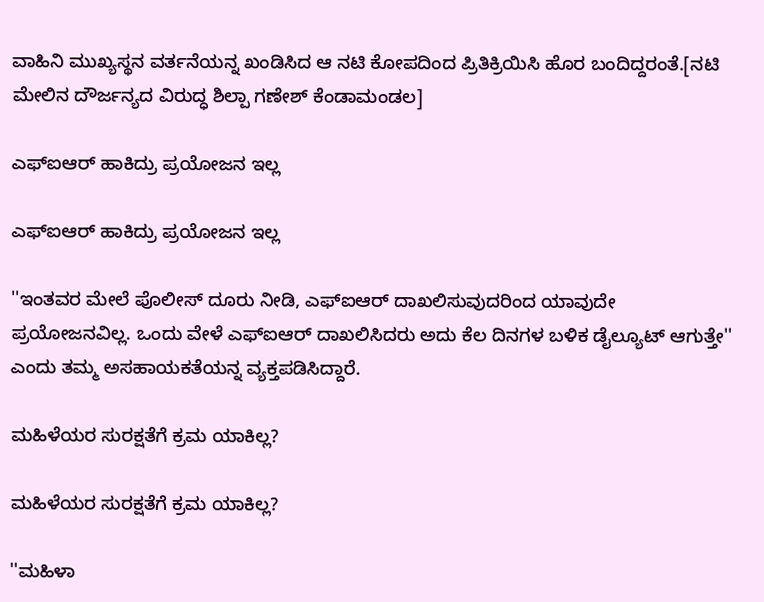ವಾಹಿನಿ ಮುಖ್ಯಸ್ಥನ ವರ್ತನೆಯನ್ನ ಖಂಡಿಸಿದ ಆ ನಟಿ ಕೋಪದಿಂದ ಪ್ರಿತಿಕ್ರಿಯಿಸಿ ಹೊರ ಬಂದಿದ್ದರಂತೆ.[ನಟಿ ಮೇಲಿನ ದೌರ್ಜನ್ಯದ ವಿರುದ್ಧ ಶಿಲ್ಪಾ ಗಣೇಶ್ ಕೆಂಡಾಮಂಡಲ]

ಎಫ್ಐಆರ್ ಹಾಕಿದ್ರು ಪ್ರಯೋಜನ ಇಲ್ಲ

ಎಫ್ಐಆರ್ ಹಾಕಿದ್ರು ಪ್ರಯೋಜನ ಇಲ್ಲ

''ಇಂತವರ ಮೇಲೆ ಪೊಲೀಸ್ ದೂರು ನೀಡಿ, ಎಫ್ಐಆರ್ ದಾಖಲಿಸುವುದರಿಂದ ಯಾವುದೇ ಪ್ರಯೋಜನವಿಲ್ಲ. ಒಂದು ವೇಳೆ ಎಫ್ಐಆರ್ ದಾಖಲಿಸಿದರು ಅದು ಕೆಲ ದಿನಗಳ ಬಳಿಕ ಡೈಲ್ಯೂಟ್ ಆಗುತ್ತೇ'' ಎಂದು ತಮ್ಮ ಅಸಹಾಯಕತೆಯನ್ನ ವ್ಯಕ್ತಪಡಿಸಿದ್ದಾರೆ.

ಮಹಿಳೆಯರ ಸುರಕ್ಷತೆಗೆ ಕ್ರಮ ಯಾಕಿಲ್ಲ?

ಮಹಿಳೆಯರ ಸುರಕ್ಷತೆಗೆ ಕ್ರಮ ಯಾಕಿಲ್ಲ?

''ಮಹಿಳಾ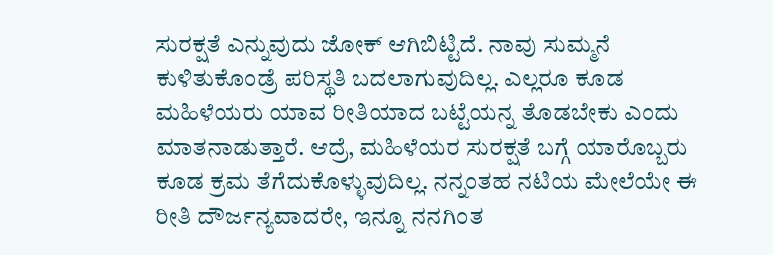ಸುರಕ್ಷತೆ ಎನ್ನುವುದು ಜೋಕ್ ಆಗಿಬಿಟ್ಟಿದೆ. ನಾವು ಸುಮ್ಮನೆ ಕುಳಿತುಕೊಂಡ್ರೆ ಪರಿಸ್ಥತಿ ಬದಲಾಗುವುದಿಲ್ಲ. ಎಲ್ಲರೂ ಕೂಡ ಮಹಿಳೆಯರು ಯಾವ ರೀತಿಯಾದ ಬಟ್ಟೆಯನ್ನ ತೊಡಬೇಕು ಎಂದು ಮಾತನಾಡುತ್ತಾರೆ. ಆದ್ರೆ, ಮಹಿಳೆಯರ ಸುರಕ್ಷತೆ ಬಗ್ಗೆ ಯಾರೊಬ್ಬರು ಕೂಡ ಕ್ರಮ ತೆಗೆದುಕೊಳ್ಳುವುದಿಲ್ಲ. ನನ್ನಂತಹ ನಟಿಯ ಮೇಲೆಯೇ ಈ ರೀತಿ ದೌರ್ಜನ್ಯವಾದರೇ, ಇನ್ನೂ ನನಗಿಂತ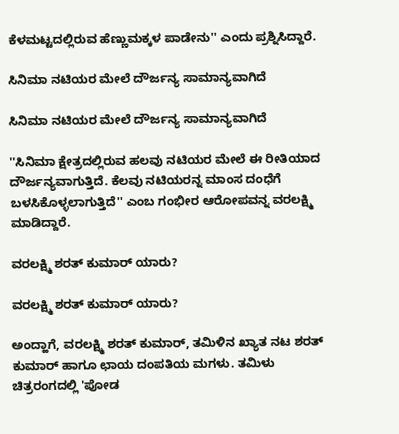ಕೆಳಮಟ್ಟದಲ್ಲಿರುವ ಹೆಣ್ಣುಮಕ್ಕಳ ಪಾಡೇನು'' ಎಂದು ಪ್ರಶ್ನಿಸಿದ್ದಾರೆ.

ಸಿನಿಮಾ ನಟಿಯರ ಮೇಲೆ ದೌರ್ಜನ್ಯ ಸಾಮಾನ್ಯವಾಗಿದೆ

ಸಿನಿಮಾ ನಟಿಯರ ಮೇಲೆ ದೌರ್ಜನ್ಯ ಸಾಮಾನ್ಯವಾಗಿದೆ

''ಸಿನಿಮಾ ಕ್ಷೇತ್ರದಲ್ಲಿರುವ ಹಲವು ನಟಿಯರ ಮೇಲೆ ಈ ರೀತಿಯಾದ ದೌರ್ಜನ್ಯವಾಗುತ್ತಿದೆ. ಕೆಲವು ನಟಿಯರನ್ನ ಮಾಂಸ ದಂಧೆಗೆ ಬಳಸಿಕೊಳ್ಳಲಾಗುತ್ತಿದೆ'' ಎಂಬ ಗಂಭೀರ ಆರೋಪವನ್ನ ವರಲಕ್ಷ್ಮಿ ಮಾಡಿದ್ದಾರೆ.

ವರಲಕ್ಷ್ಮಿ ಶರತ್ ಕುಮಾರ್ ಯಾರು?

ವರಲಕ್ಷ್ಮಿ ಶರತ್ ಕುಮಾರ್ ಯಾರು?

ಅಂದ್ಹಾಗೆ, ವರಲಕ್ಷ್ಮಿ ಶರತ್ ಕುಮಾರ್, ತಮಿಳಿನ ಖ್ಯಾತ ನಟ ಶರತ್ ಕುಮಾರ್ ಹಾಗೂ ಛಾಯ ದಂಪತಿಯ ಮಗಳು. ತಮಿಳು ಚಿತ್ರರಂಗದಲ್ಲಿ 'ಪೋಡ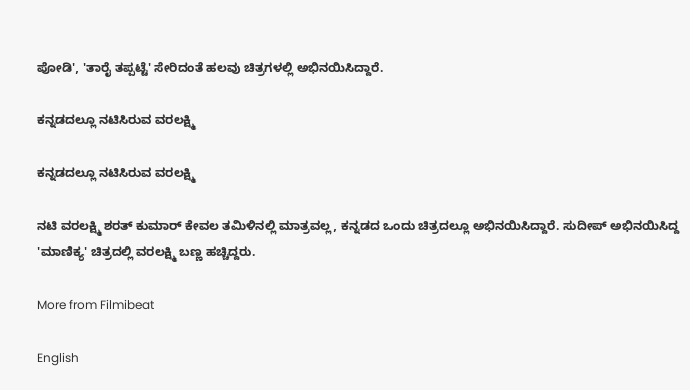ಪೋಡಿ', 'ತಾರೈ ತಪ್ಪಟ್ಟೆ' ಸೇರಿದಂತೆ ಹಲವು ಚಿತ್ರಗಳಲ್ಲಿ ಅಭಿನಯಿಸಿದ್ದಾರೆ.

ಕನ್ನಡದಲ್ಲೂ ನಟಿಸಿರುವ ವರಲಕ್ಷ್ಮಿ

ಕನ್ನಡದಲ್ಲೂ ನಟಿಸಿರುವ ವರಲಕ್ಷ್ಮಿ

ನಟಿ ವರಲಕ್ಷ್ಮಿ ಶರತ್ ಕುಮಾರ್ ಕೇವಲ ತಮಿಳಿನಲ್ಲಿ ಮಾತ್ರವಲ್ಲ, ಕನ್ನಡದ ಒಂದು ಚಿತ್ರದಲ್ಲೂ ಅಭಿನಯಿಸಿದ್ದಾರೆ. ಸುದೀಪ್ ಅಭಿನಯಿಸಿದ್ದ 'ಮಾಣಿಕ್ಯ' ಚಿತ್ರದಲ್ಲಿ ವರಲಕ್ಷ್ಮಿ ಬಣ್ಣ ಹಚ್ಚಿದ್ದರು.

More from Filmibeat

English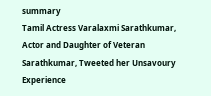summary
Tamil Actress Varalaxmi Sarathkumar, Actor and Daughter of Veteran Sarathkumar, Tweeted her Unsavoury Experience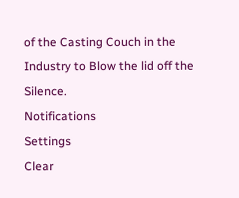of the Casting Couch in the Industry to Blow the lid off the Silence.
Notifications
Settings
Clear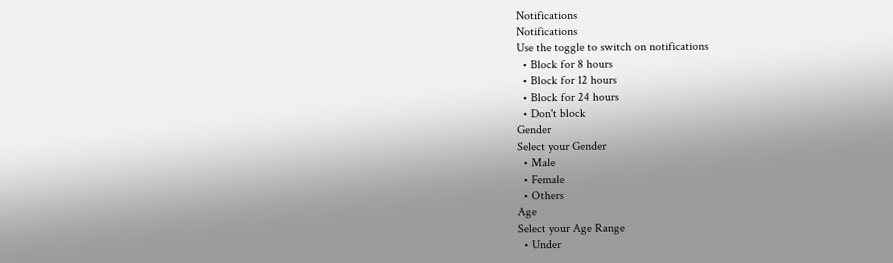Notifications
Notifications
Use the toggle to switch on notifications
  • Block for 8 hours
  • Block for 12 hours
  • Block for 24 hours
  • Don't block
Gender
Select your Gender
  • Male
  • Female
  • Others
Age
Select your Age Range
  • Under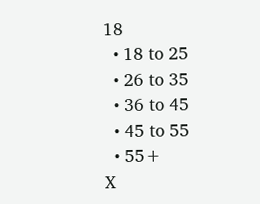18
  • 18 to 25
  • 26 to 35
  • 36 to 45
  • 45 to 55
  • 55+
X